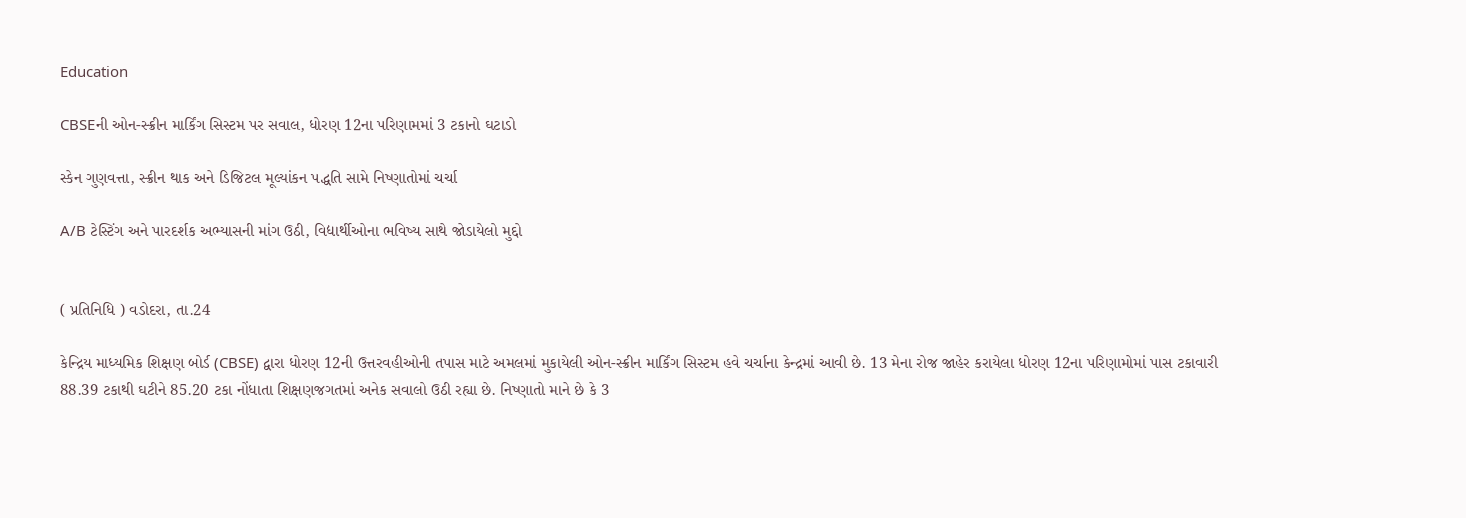Education

CBSEની ઓન-સ્ક્રીન માર્કિંગ સિસ્ટમ પર સવાલ, ધોરણ 12ના પરિણામમાં 3 ટકાનો ઘટાડો

સ્કેન ગુણવત્તા, સ્ક્રીન થાક અને ડિજિટલ મૂલ્યાંકન પદ્ધતિ સામે નિષ્ણાતોમાં ચર્ચા

A/B ટેસ્ટિંગ અને પારદર્શક અભ્યાસની માંગ ઉઠી, વિદ્યાર્થીઓના ભવિષ્ય સાથે જોડાયેલો મુદ્દો


( પ્રતિનિધિ ) વડોદરા, તા.24

કેન્દ્રિય માધ્યમિક શિક્ષણ બોર્ડ (CBSE) દ્વારા ધોરણ 12ની ઉત્તરવહીઓની તપાસ માટે અમલમાં મુકાયેલી ઓન-સ્ક્રીન માર્કિંગ સિસ્ટમ હવે ચર્ચાના કેન્દ્રમાં આવી છે. 13 મેના રોજ જાહેર કરાયેલા ધોરણ 12ના પરિણામોમાં પાસ ટકાવારી 88.39 ટકાથી ઘટીને 85.20 ટકા નોંધાતા શિક્ષણજગતમાં અનેક સવાલો ઉઠી રહ્યા છે. નિષ્ણાતો માને છે કે 3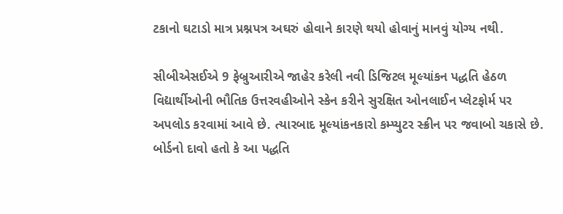ટકાનો ઘટાડો માત્ર પ્રશ્નપત્ર અઘરું હોવાને કારણે થયો હોવાનું માનવું યોગ્ય નથી.

સીબીએસઈએ 9 ફેબ્રુઆરીએ જાહેર કરેલી નવી ડિજિટલ મૂલ્યાંકન પદ્ધતિ હેઠળ વિદ્યાર્થીઓની ભૌતિક ઉત્તરવહીઓને સ્કેન કરીને સુરક્ષિત ઓનલાઈન પ્લેટફોર્મ પર અપલોડ કરવામાં આવે છે. ત્યારબાદ મૂલ્યાંકનકારો કમ્પ્યુટર સ્ક્રીન પર જવાબો ચકાસે છે. બોર્ડનો દાવો હતો કે આ પદ્ધતિ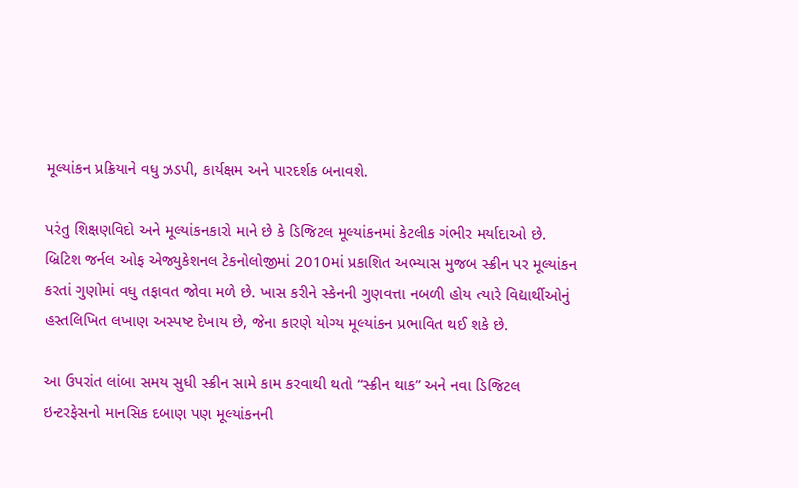મૂલ્યાંકન પ્રક્રિયાને વધુ ઝડપી, કાર્યક્ષમ અને પારદર્શક બનાવશે.

પરંતુ શિક્ષણવિદો અને મૂલ્યાંકનકારો માને છે કે ડિજિટલ મૂલ્યાંકનમાં કેટલીક ગંભીર મર્યાદાઓ છે. બ્રિટિશ જર્નલ ઓફ એજ્યુકેશનલ ટેકનોલોજીમાં 2010માં પ્રકાશિત અભ્યાસ મુજબ સ્ક્રીન પર મૂલ્યાંકન કરતાં ગુણોમાં વધુ તફાવત જોવા મળે છે. ખાસ કરીને સ્કેનની ગુણવત્તા નબળી હોય ત્યારે વિદ્યાર્થીઓનું હસ્તલિખિત લખાણ અસ્પષ્ટ દેખાય છે, જેના કારણે યોગ્ય મૂલ્યાંકન પ્રભાવિત થઈ શકે છે.

આ ઉપરાંત લાંબા સમય સુધી સ્ક્રીન સામે કામ કરવાથી થતો “સ્ક્રીન થાક” અને નવા ડિજિટલ ઇન્ટરફેસનો માનસિક દબાણ પણ મૂલ્યાંકનની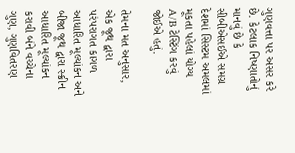ગુણવત્તા પર અસર કરે છે. કેટલાક નિષ્ણાતોનું માનવું છે કે સીબીએસઈએ સમગ્ર દેશમાં સિસ્ટમ અમલમાં મૂકતા પહેલાં યોગ્ય A/B ટેસ્ટિંગ કરવું જોઈએ હતું.

તેમના મત અનુસાર, એક જૂથ દ્વારા પરંપરાગત કાગળ આધારિત મૂલ્યાંકન અને બીજા જૂથ દ્વારા સ્ક્રીન આધારિત મૂલ્યાંકન કરાવી બંને વચ્ચેના ગુણ, ગુણવિતરણ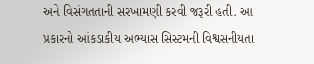અને વિસંગતતાની સરખામણી કરવી જરૂરી હતી. આ પ્રકારનો આંકડાકીય અભ્યાસ સિસ્ટમની વિશ્વસનીયતા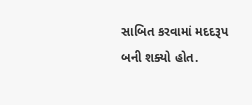સાબિત કરવામાં મદદરૂપ બની શક્યો હોત.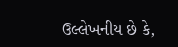ઉલ્લેખનીય છે કે,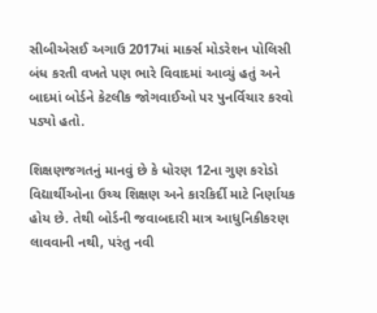સીબીએસઈ અગાઉ 2017માં માર્ક્સ મોડરેશન પોલિસી બંધ કરતી વખતે પણ ભારે વિવાદમાં આવ્યું હતું અને બાદમાં બોર્ડને કેટલીક જોગવાઈઓ પર પુનર્વિચાર કરવો પડ્યો હતો.

શિક્ષણજગતનું માનવું છે કે ધોરણ 12ના ગુણ કરોડો વિદ્યાર્થીઓના ઉચ્ચ શિક્ષણ અને કારકિર્દી માટે નિર્ણાયક હોય છે. તેથી બોર્ડની જવાબદારી માત્ર આધુનિકીકરણ લાવવાની નથી, પરંતુ નવી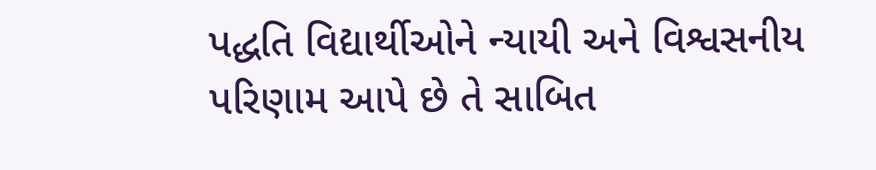પદ્ધતિ વિદ્યાર્થીઓને ન્યાયી અને વિશ્વસનીય પરિણામ આપે છે તે સાબિત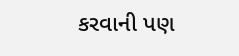કરવાની પણ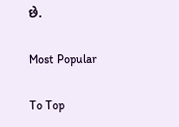છે.

Most Popular

To Top